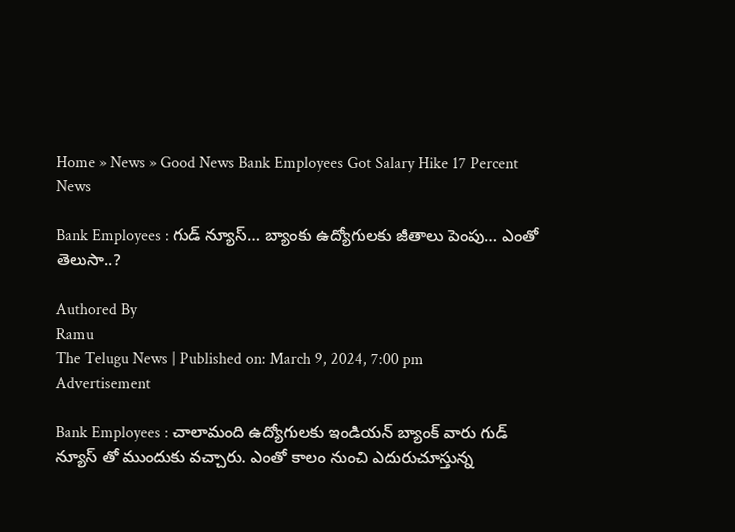Home » News » Good News Bank Employees Got Salary Hike 17 Percent
News

Bank Employees : గుడ్ న్యూస్… బ్యాంకు ఉద్యోగులకు జీతాలు పెంపు… ఎంతో తెలుసా..?

Authored By
Ramu
The Telugu News | Published on: March 9, 2024, 7:00 pm
Advertisement

Bank Employees : చాలామంది ఉద్యోగులకు ఇండియన్ బ్యాంక్ వారు గుడ్ న్యూస్ తో ముందుకు వచ్చారు. ఎంతో కాలం నుంచి ఎదురుచూస్తున్న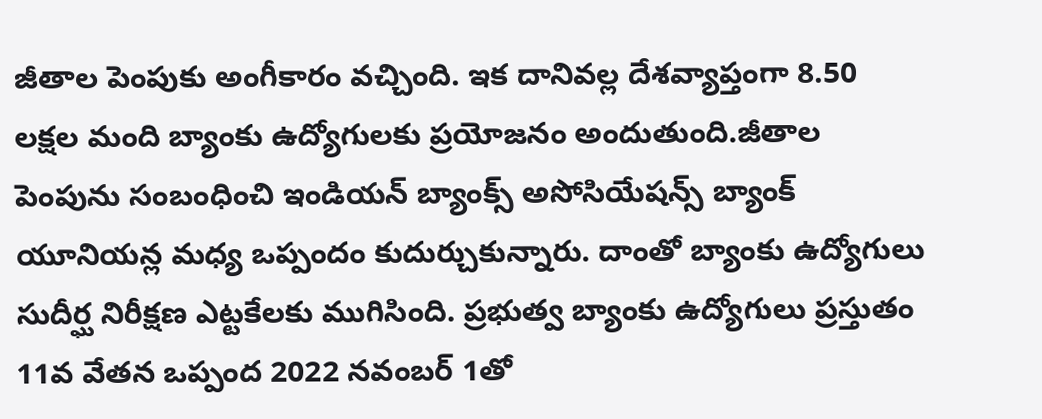జీతాల పెంపుకు అంగీకారం వచ్చింది. ఇక దానివల్ల దేశవ్యాప్తంగా 8.50 లక్షల మంది బ్యాంకు ఉద్యోగులకు ప్రయోజనం అందుతుంది.జీతాల పెంపును సంబంధించి ఇండియన్ బ్యాంక్స్ అసోసియేషన్స్ బ్యాంక్ యూనియన్ల మధ్య ఒప్పందం కుదుర్చుకున్నారు. దాంతో బ్యాంకు ఉద్యోగులు సుదీర్ఘ నిరీక్షణ ఎట్టకేలకు ముగిసింది. ప్రభుత్వ బ్యాంకు ఉద్యోగులు ప్రస్తుతం 11వ వేతన ఒప్పంద 2022 నవంబర్ 1తో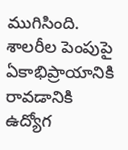ముగిసింది. శాలరీల పెంపుపై ఏకాభిప్రాయానికి రావడానికి ఉద్యోగ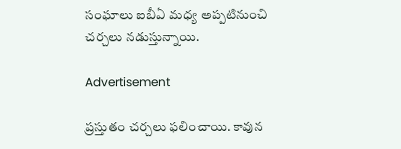సంఘాలు ఐబీఏ మధ్య అప్పటినుంచి చర్చలు నడుస్తున్నాయి.

Advertisement

ప్రస్తుతం చర్చలు ఫలించాయి. కావున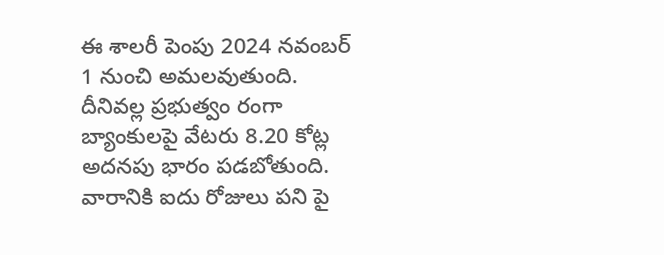ఈ శాలరీ పెంపు 2024 నవంబర్ 1 నుంచి అమలవుతుంది. దీనివల్ల ప్రభుత్వం రంగా బ్యాంకులపై వేటరు 8.20 కోట్ల అదనపు భారం పడబోతుంది.
వారానికి ఐదు రోజులు పని పై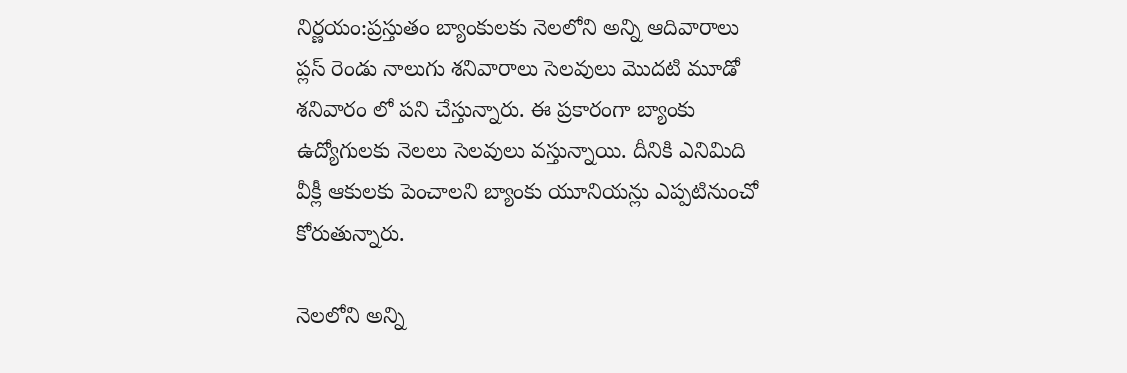నిర్ణయం:ప్రస్తుతం బ్యాంకులకు నెలలోని అన్ని ఆదివారాలు ప్లస్ రెండు నాలుగు శనివారాలు సెలవులు మొదటి మూడో శనివారం లో పని చేస్తున్నారు. ఈ ప్రకారంగా బ్యాంకు ఉద్యోగులకు నెలలు సెలవులు వస్తున్నాయి. దీనికి ఎనిమిది వీక్లీ ఆకులకు పెంచాలని బ్యాంకు యూనియన్లు ఎప్పటినుంచో కోరుతున్నారు.

నెలలోని అన్ని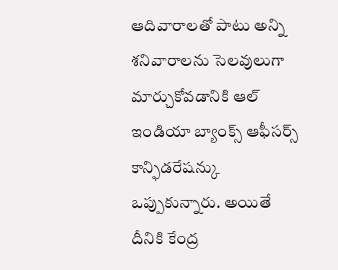ఆదివారాలతో పాటు అన్ని శనివారాలను సెలవులుగా మార్చుకోవడానికి ఆల్ ఇండియా బ్యాంక్స్ ఆఫీసర్స్ కాన్ఫిడరేషన్కు ఒప్పుకున్నారు. అయితే దీనికి కేంద్ర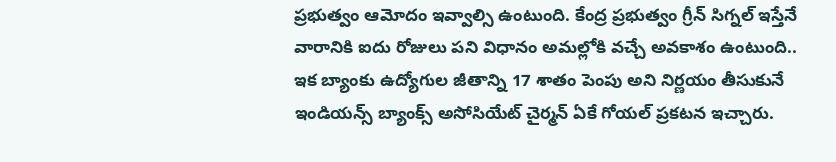ప్రభుత్వం ఆమోదం ఇవ్వాల్సి ఉంటుంది. కేంద్ర ప్రభుత్వం గ్రీన్ సిగ్నల్ ఇస్తేనే వారానికి ఐదు రోజులు పని విధానం అమల్లోకి వచ్చే అవకాశం ఉంటుంది.. ఇక బ్యాంకు ఉద్యోగుల జీతాన్ని 17 శాతం పెంపు అని నిర్ణయం తీసుకునే ఇండియన్స్ బ్యాంక్స్ అసోసియేట్ చైర్మన్ ఏకే గోయల్ ప్రకటన ఇచ్చారు.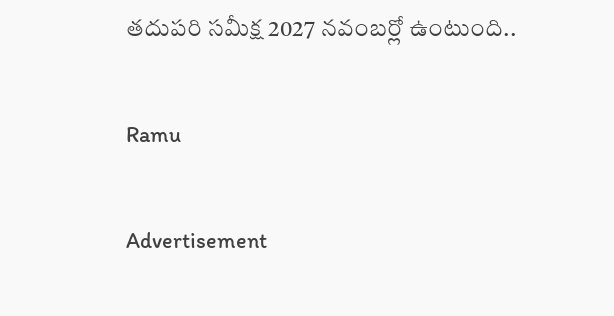తదుపరి సమీక్ష 2027 నవంబర్లో ఉంటుంది..

Ramu

Advertisement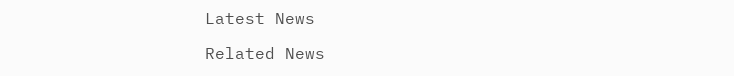Latest News

Related News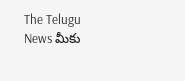The Telugu News మీకు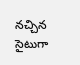నచ్చిన సైటుగా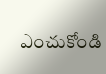ఎంచుకోండి